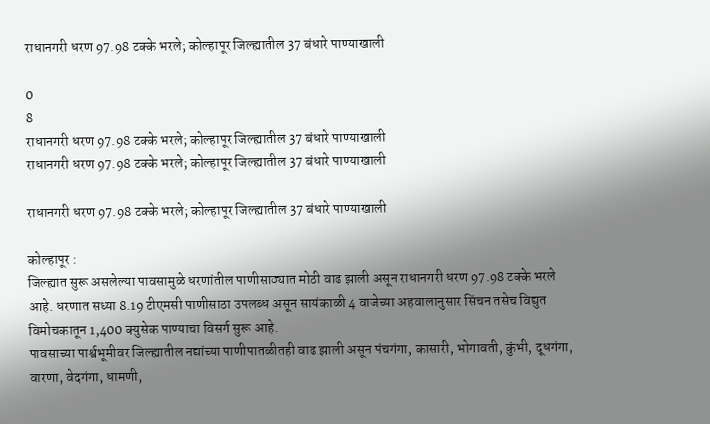राधानगरी धरण 97.98 टक्के भरले; कोल्हापूर जिल्ह्यातील 37 बंधारे पाण्याखाली

0
8
राधानगरी धरण 97.98 टक्के भरले; कोल्हापूर जिल्ह्यातील 37 बंधारे पाण्याखाली
राधानगरी धरण 97.98 टक्के भरले; कोल्हापूर जिल्ह्यातील 37 बंधारे पाण्याखाली

राधानगरी धरण 97.98 टक्के भरले; कोल्हापूर जिल्ह्यातील 37 बंधारे पाण्याखाली

कोल्हापूर :
जिल्ह्यात सुरू असलेल्या पावसामुळे धरणांतील पाणीसाठ्यात मोठी वाढ झाली असून राधानगरी धरण 97.98 टक्के भरले आहे. धरणात सध्या 8.19 टीएमसी पाणीसाठा उपलब्ध असून सायंकाळी 4 वाजेच्या अहवालानुसार सिंचन तसेच विद्युत विमोचकातून 1,400 क्युसेक पाण्याचा विसर्ग सुरू आहे.
पावसाच्या पार्श्वभूमीवर जिल्ह्यातील नद्यांच्या पाणीपातळीतही वाढ झाली असून पंचगंगा, कासारी, भोगावती, कुंभी, दूधगंगा, वारणा, वेदगंगा, धामणी,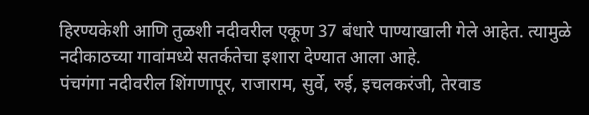हिरण्यकेशी आणि तुळशी नदीवरील एकूण 37 बंधारे पाण्याखाली गेले आहेत. त्यामुळे नदीकाठच्या गावांमध्ये सतर्कतेचा इशारा देण्यात आला आहे.
पंचगंगा नदीवरील शिंगणापूर, राजाराम, सुर्वे, रुई, इचलकरंजी, तेरवाड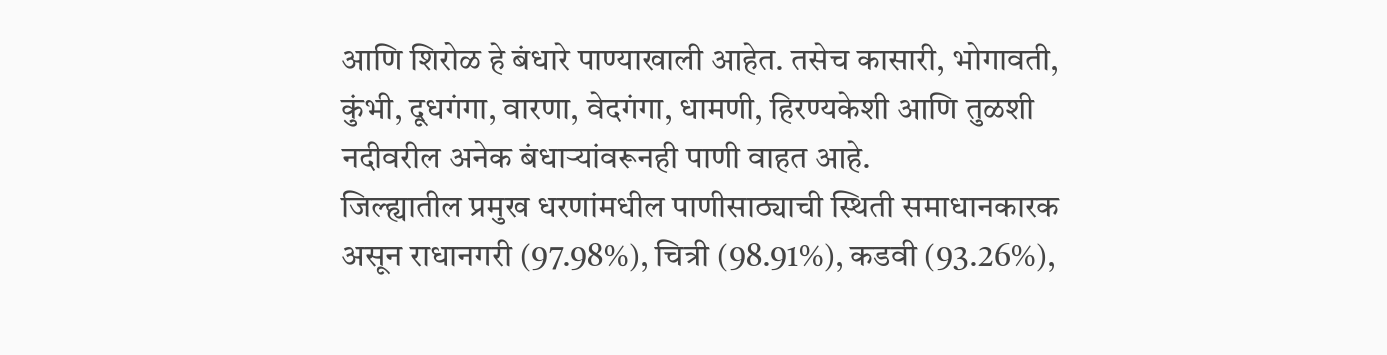आणि शिरोळ हे बंधारे पाण्याखाली आहेत. तसेच कासारी, भोगावती, कुंभी, दूधगंगा, वारणा, वेदगंगा, धामणी, हिरण्यकेशी आणि तुळशी नदीवरील अनेक बंधाऱ्यांवरूनही पाणी वाहत आहे.
जिल्ह्यातील प्रमुख धरणांमधील पाणीसाठ्याची स्थिती समाधानकारक असून राधानगरी (97.98%), चित्री (98.91%), कडवी (93.26%),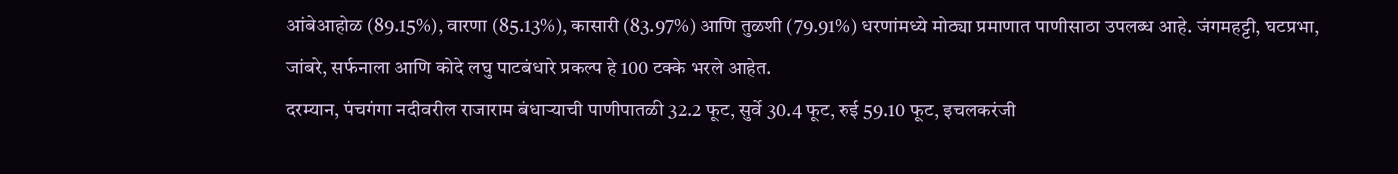आंबेआहोळ (89.15%), वारणा (85.13%), कासारी (83.97%) आणि तुळशी (79.91%) धरणांमध्ये मोठ्या प्रमाणात पाणीसाठा उपलब्ध आहे. जंगमहट्टी, घटप्रभा, जांबरे, सर्फनाला आणि कोदे लघु पाटबंधारे प्रकल्प हे 100 टक्के भरले आहेत.
दरम्यान, पंचगंगा नदीवरील राजाराम बंधाऱ्याची पाणीपातळी 32.2 फूट, सुर्वे 30.4 फूट, रुई 59.10 फूट, इचलकरंजी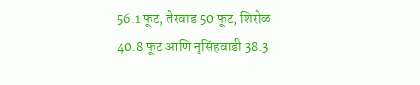56.1 फूट, तेरवाड 50 फूट, शिरोळ 40.8 फूट आणि नृसिंहवाडी 38.3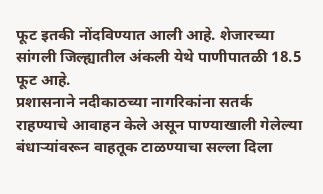फूट इतकी नोंदविण्यात आली आहे. शेजारच्या सांगली जिल्ह्यातील अंकली येथे पाणीपातळी 18.5 फूट आहे.
प्रशासनाने नदीकाठच्या नागरिकांना सतर्क राहण्याचे आवाहन केले असून पाण्याखाली गेलेल्या बंधाऱ्यांवरून वाहतूक टाळण्याचा सल्ला दिला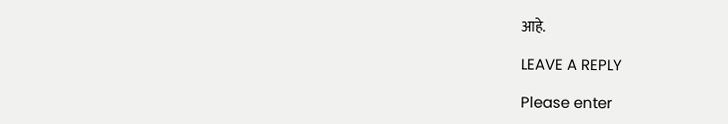आहे.

LEAVE A REPLY

Please enter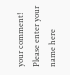your comment!
Please enter your name here